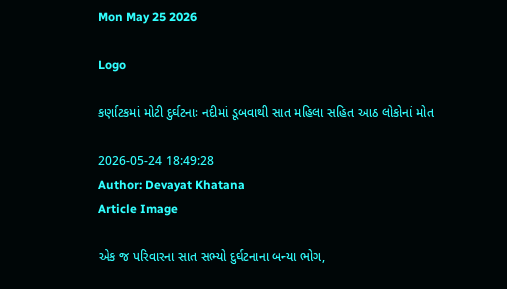Mon May 25 2026

Logo

કર્ણાટકમાં મોટી દુર્ઘટનાઃ નદીમાં ડૂબવાથી સાત મહિલા સહિત આઠ લોકોનાં મોત

2026-05-24 18:49:28
Author: Devayat Khatana
Article Image

એક જ પરિવારના સાત સભ્યો દુર્ઘટનાના બન્યા ભોગ,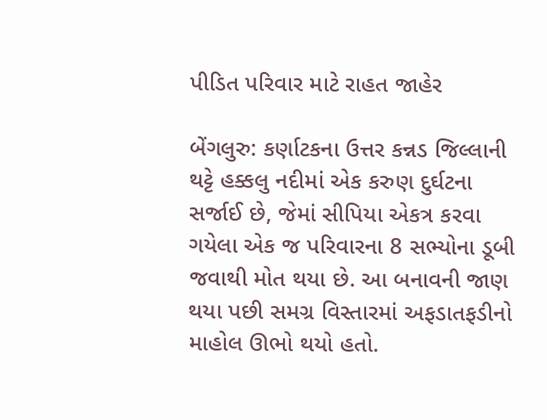પીડિત પરિવાર માટે રાહત જાહેર

બેંગલુરુ: કર્ણાટકના ઉત્તર કન્નડ જિલ્લાની થટ્ટે હક્કલુ નદીમાં એક કરુણ દુર્ઘટના સર્જાઈ છે, જેમાં સીપિયા એકત્ર કરવા ગયેલા એક જ પરિવારના 8 સભ્યોના ડૂબી જવાથી મોત થયા છે. આ બનાવની જાણ થયા પછી સમગ્ર વિસ્તારમાં અફડાતફડીનો માહોલ ઊભો થયો હતો.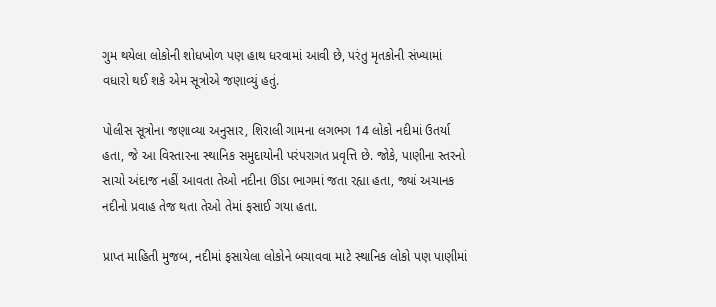ગુમ થયેલા લોકોની શોધખોળ પણ હાથ ધરવામાં આવી છે, પરંતુ મૃતકોની સંખ્યામાં વધારો થઈ શકે એમ સૂત્રોએ જણાવ્યું હતું.

પોલીસ સૂત્રોના જણાવ્યા અનુસાર, શિરાલી ગામના લગભગ 14 લોકો નદીમાં ઉતર્યા હતા, જે આ વિસ્તારના સ્થાનિક સમુદાયોની પરંપરાગત પ્રવૃત્તિ છે. જોકે, પાણીના સ્તરનો સાચો અંદાજ નહીં આવતા તેઓ નદીના ઊંડા ભાગમાં જતા રહ્યા હતા, જ્યાં અચાનક નદીનો પ્રવાહ તેજ થતા તેઓ તેમાં ફસાઈ ગયા હતા.

પ્રાપ્ત માહિતી મુજબ, નદીમાં ફસાયેલા લોકોને બચાવવા માટે સ્થાનિક લોકો પણ પાણીમાં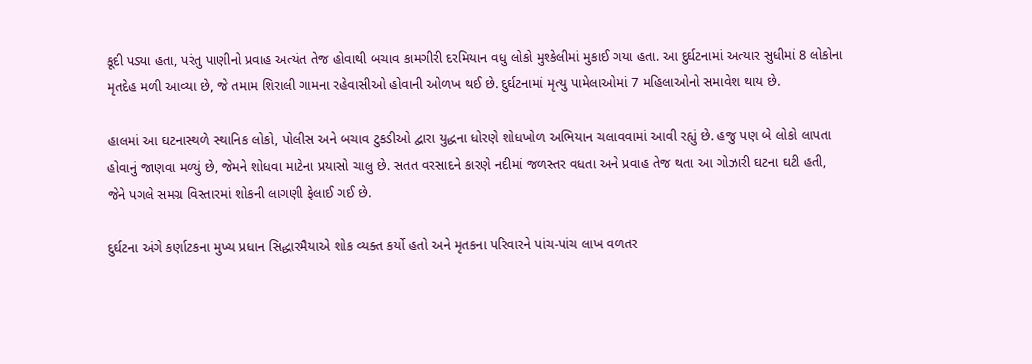કૂદી પડ્યા હતા, પરંતુ પાણીનો પ્રવાહ અત્યંત તેજ હોવાથી બચાવ કામગીરી દરમિયાન વધુ લોકો મુશ્કેલીમાં મુકાઈ ગયા હતા. આ દુર્ઘટનામાં અત્યાર સુધીમાં 8 લોકોના મૃતદેહ મળી આવ્યા છે, જે તમામ શિરાલી ગામના રહેવાસીઓ હોવાની ઓળખ થઈ છે. દુર્ઘટનામાં મૃત્યુ પામેલાઓમાં 7 મહિલાઓનો સમાવેશ થાય છે.

હાલમાં આ ઘટનાસ્થળે સ્થાનિક લોકો, પોલીસ અને બચાવ ટુકડીઓ દ્વારા યુદ્ધના ધોરણે શોધખોળ અભિયાન ચલાવવામાં આવી રહ્યું છે. હજુ પણ બે લોકો લાપતા હોવાનું જાણવા મળ્યું છે, જેમને શોધવા માટેના પ્રયાસો ચાલુ છે. સતત વરસાદને કારણે નદીમાં જળસ્તર વધતા અને પ્રવાહ તેજ થતા આ ગોઝારી ઘટના ઘટી હતી, જેને પગલે સમગ્ર વિસ્તારમાં શોકની લાગણી ફેલાઈ ગઈ છે.

દુર્ઘટના અંગે કર્ણાટકના મુખ્ય પ્રધાન સિદ્ધારમૈયાએ શોક વ્યક્ત કર્યો હતો અને મૃતકના પરિવારને પાંચ-પાંચ લાખ વળતર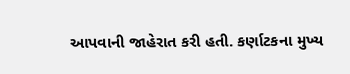આપવાની જાહેરાત કરી હતી. કર્ણાટકના મુખ્ય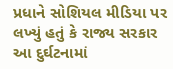પ્રધાને સોશિયલ મીડિયા પર લખ્યું હતું કે રાજ્ય સરકાર આ દુર્ઘટનામાં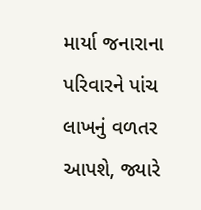માર્યા જનારાના પરિવારને પાંચ લાખનું વળતર આપશે, જ્યારે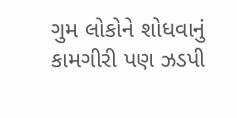ગુમ લોકોને શોધવાનું કામગીરી પણ ઝડપી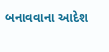બનાવવાના આદેશ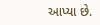આપ્યા છે.